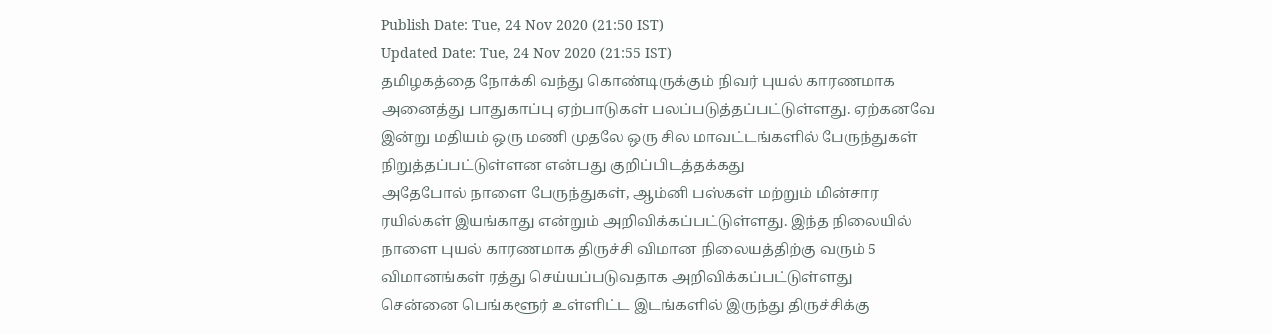Publish Date: Tue, 24 Nov 2020 (21:50 IST)
Updated Date: Tue, 24 Nov 2020 (21:55 IST)
தமிழகத்தை நோக்கி வந்து கொண்டிருக்கும் நிவர் புயல் காரணமாக அனைத்து பாதுகாப்பு ஏற்பாடுகள் பலப்படுத்தப்பட்டுள்ளது. ஏற்கனவே இன்று மதியம் ஒரு மணி முதலே ஒரு சில மாவட்டங்களில் பேருந்துகள் நிறுத்தப்பட்டுள்ளன என்பது குறிப்பிடத்தக்கது
அதேபோல் நாளை பேருந்துகள், ஆம்னி பஸ்கள் மற்றும் மின்சார ரயில்கள் இயங்காது என்றும் அறிவிக்கப்பட்டுள்ளது. இந்த நிலையில் நாளை புயல் காரணமாக திருச்சி விமான நிலையத்திற்கு வரும் 5 விமானங்கள் ரத்து செய்யப்படுவதாக அறிவிக்கப்பட்டுள்ளது
சென்னை பெங்களூர் உள்ளிட்ட இடங்களில் இருந்து திருச்சிக்கு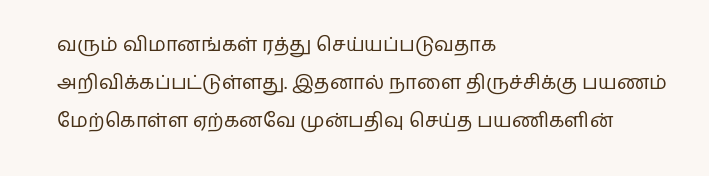வரும் விமானங்கள் ரத்து செய்யப்படுவதாக அறிவிக்கப்பட்டுள்ளது. இதனால் நாளை திருச்சிக்கு பயணம் மேற்கொள்ள ஏற்கனவே முன்பதிவு செய்த பயணிகளின்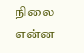நிலை என்ன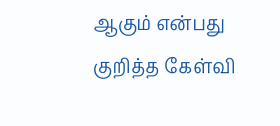ஆகும் என்பது குறித்த கேள்வி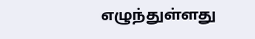எழுந்துள்ளது